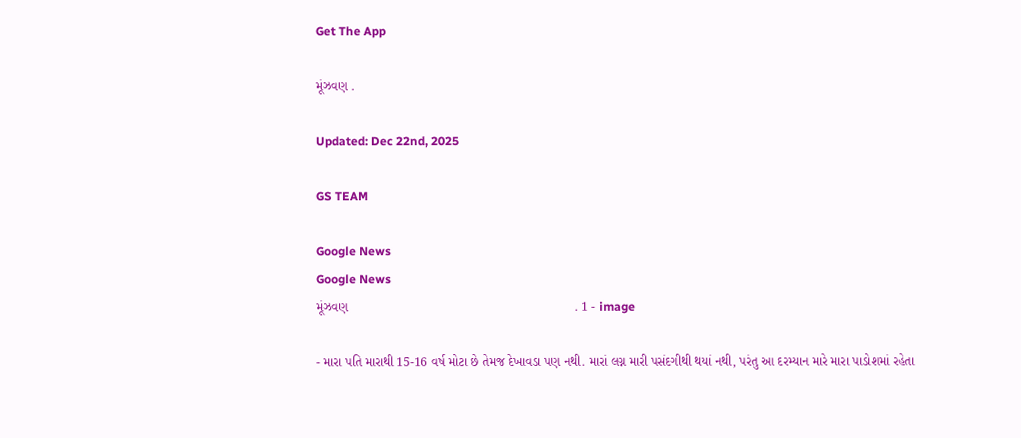Get The App

મૂંઝવણ .

Updated: Dec 22nd, 2025

GS TEAM

Google News
Google News
મૂંઝવણ                                                               . 1 - image

- મારા પતિ મારાથી 15-16 વર્ષ મોટા છે તેમજ દેખાવડા પણ નથી. મારાં લગ્ન મારી પસંદગીથી થયાં નથી, પરંતુ આ દરમ્યાન મારે મારા પાડોશમાં રહેતા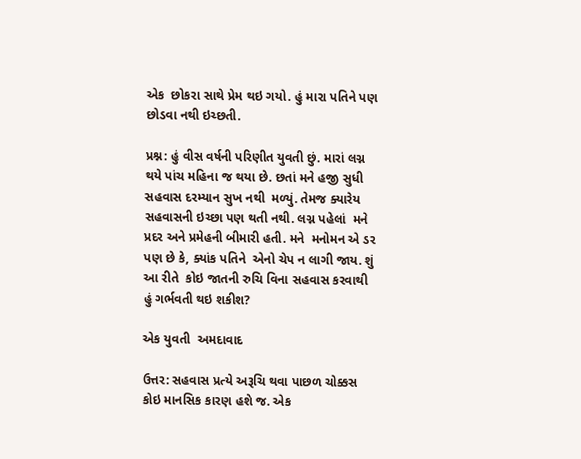એક  છોકરા સાથે પ્રેમ થઇ ગયો. હું મારા પતિને પણ છોડવા નથી ઇચ્છતી.

પ્રશ્ન: હું વીસ વર્ષની પરિણીત યુવતી છું. મારાં લગ્ન થયે પાંચ મહિના જ થયા છે. છતાં મને હજી સુધી સહવાસ દરમ્યાન સુખ નથી  મળ્યું. તેમજ ક્યારેય સહવાસની ઇચ્છા પણ થતી નથી. લગ્ન પહેલાં  મને પ્રદર અને પ્રમેહની બીમારી હતી. મને  મનોમન એ ડર  પણ છે કે, ક્યાંક પતિને  એનો ચેપ ન લાગી જાય. શું આ રીતે  કોઇ જાતની રુચિ વિના સહવાસ કરવાથી હું ગર્ભવતી થઇ શકીશ?

એક યુવતી  અમદાવાદ

ઉત્તર: સહવાસ પ્રત્યે અરૂચિ થવા પાછળ ચોક્કસ કોઇ માનસિક કારણ હશે જ. એક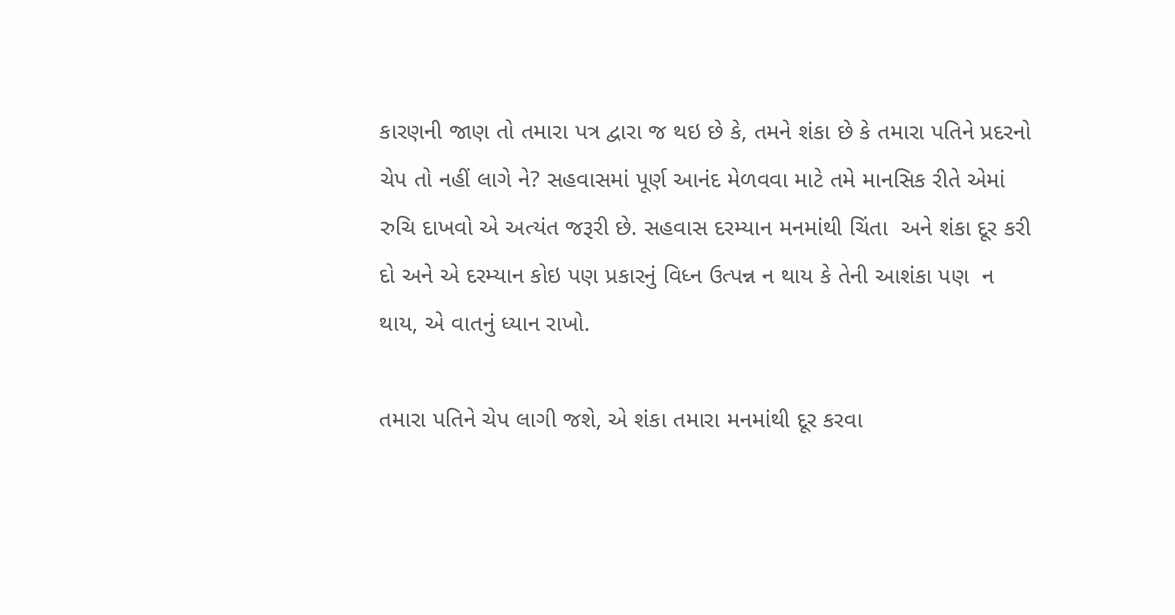કારણની જાણ તો તમારા પત્ર દ્વારા જ થઇ છે કે, તમને શંકા છે કે તમારા પતિને પ્રદરનો ચેપ તો નહીં લાગે ને? સહવાસમાં પૂર્ણ આનંદ મેળવવા માટે તમે માનસિક રીતે એમાં રુચિ દાખવો એ અત્યંત જરૂરી છે. સહવાસ દરમ્યાન મનમાંથી ચિંતા  અને શંકા દૂર કરી દો અને એ દરમ્યાન કોઇ પણ પ્રકારનું વિધ્ન ઉત્પન્ન ન થાય કે તેની આશંકા પણ  ન થાય, એ વાતનું ધ્યાન રાખો.

તમારા પતિને ચેપ લાગી જશે, એ શંકા તમારા મનમાંથી દૂર કરવા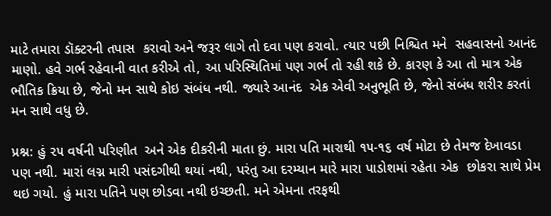માટે તમારા ડૉક્ટરની તપાસ  કરાવો અને જરૂર લાગે તો દવા પણ કરાવો. ત્યાર પછી નિશ્ચિત મને  સહવાસનો આનંદ માણો. હવે ગર્ભ રહેવાની વાત કરીએ તો, આ પરિસ્થિતિમાં પણ ગર્ભ તો રહી શકે છે. કારણ કે આ તો માત્ર એક ભૌતિક ક્રિયા છે, જેનો મન સાથે કોઇ સંબંધ નથી. જ્યારે આનંદ  એક એવી અનુભૂતિ છે, જેનો સંબંધ શરીર કરતાં મન સાથે વધુ છે.

પ્રશ્ન: હું ૨૫ વર્ષની પરિણીત  અને એક દીકરીની માતા છું. મારા પતિ મારાથી ૧૫-૧૬ વર્ષ મોટા છે તેમજ દેખાવડા પણ નથી. મારાં લગ્ન મારી પસંદગીથી થયાં નથી, પરંતુ આ દરમ્યાન મારે મારા પાડોશમાં રહેતા એક  છોકરા સાથે પ્રેમ થઇ ગયો. હું મારા પતિને પણ છોડવા નથી ઇચ્છતી. મને એમના તરફથી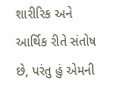શારીરિક અને આર્થિક રીતે સંતોષ છે, પરંતુ હું એમની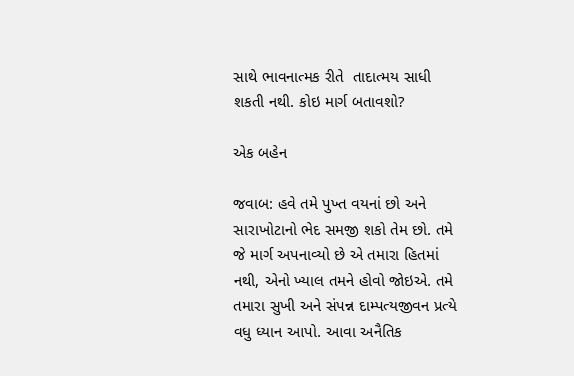સાથે ભાવનાત્મક રીતે  તાદાત્મય સાધી શકતી નથી. કોઇ માર્ગ બતાવશો?

એક બહેન

જવાબ: હવે તમે પુખ્ત વયનાં છો અને સારાખોટાનો ભેદ સમજી શકો તેમ છો. તમે જે માર્ગ અપનાવ્યો છે એ તમારા હિતમાં નથી, એનો ખ્યાલ તમને હોવો જોઇએ. તમે તમારા સુખી અને સંપન્ન દામ્પત્યજીવન પ્રત્યે વધુ ધ્યાન આપો. આવા અનૈતિક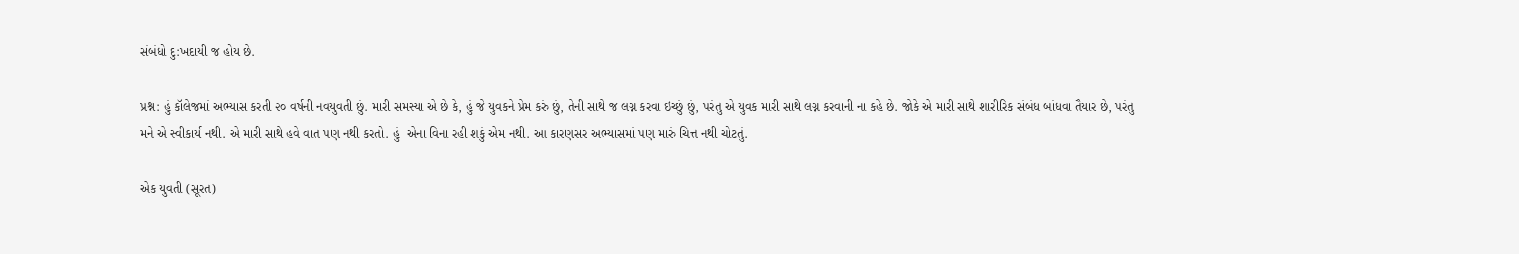સંબંધો દુ:ખદાયી જ હોય છે.

પ્રશ્ન: હું કૉલેજમાં અભ્યાસ કરતી ૨૦ વર્ષની નવયુવતી છું. મારી સમસ્યા એ છે કે, હું જે યુવકને પ્રેમ કરું છું, તેની સાથે જ લગ્ન કરવા ઇચ્છું છું, પરંતુ એ યુવક મારી સાથે લગ્ન કરવાની ના કહે છે. જોકે એ મારી સાથે શારીરિક સંબંધ બાંધવા તૈયાર છે, પરંતુ મને એ સ્વીકાર્ય નથી. એ મારી સાથે હવે વાત પણ નથી કરતો. હું  એના વિના રહી શકું એમ નથી. આ કારણસર અભ્યાસમાં પણ મારું ચિત્ત નથી ચોટતું.

એક યુવતી (સૂરત)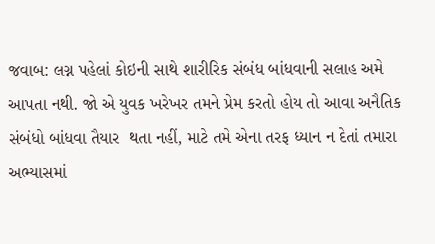જવાબ: લગ્ન પહેલાં કોઇની સાથે શારીરિક સંબંધ બાંધવાની સલાહ અમે આપતા નથી. જો એ યુવક ખરેખર તમને પ્રેમ કરતો હોય તો આવા અનૈતિક સંબંધો બાંધવા તૈયાર  થતા નહીં, માટે તમે એના તરફ ધ્યાન ન દેતાં તમારા અભ્યાસમાં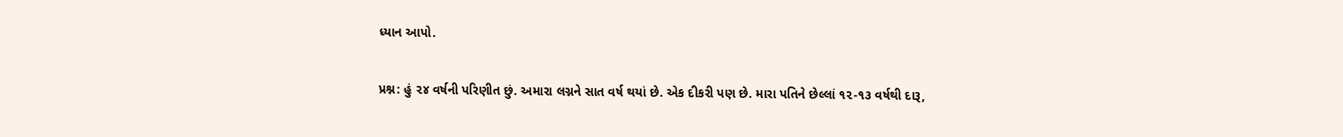ધ્યાન આપો.

પ્રશ્ન: હું ૨૪ વર્ષની પરિણીત છું. અમારા લગ્નને સાત વર્ષ થયાં છે. એક દીકરી પણ છે. મારા પતિને છેલ્લાં ૧૨-૧૩ વર્ષથી દારૂ,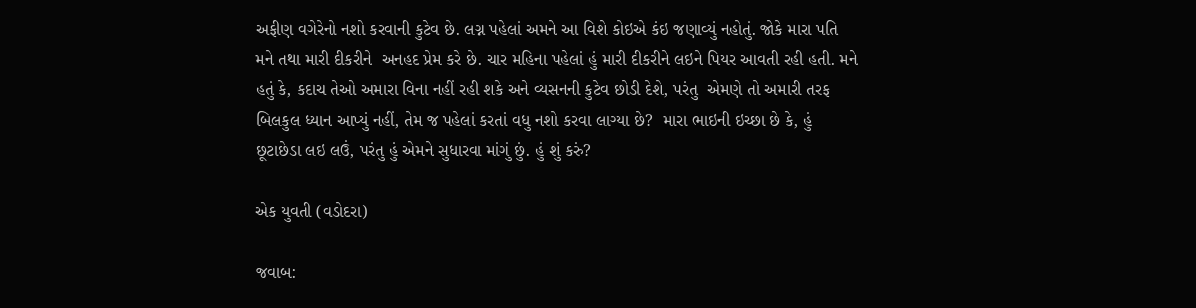અફીણ વગેરેનો નશો કરવાની કુટેવ છે. લગ્ન પહેલાં અમને આ વિશે કોઇએ કંઇ જણાવ્યું નહોતું. જોકે મારા પતિ મને તથા મારી દીકરીને  અનહદ પ્રેમ કરે છે. ચાર મહિના પહેલાં હું મારી દીકરીને લઇને પિયર આવતી રહી હતી. મને હતું કે, કદાચ તેઓ અમારા વિના નહીં રહી શકે અને વ્યસનની કુટેવ છોડી દેશે, પરંતુ  એમણે તો અમારી તરફ બિલકુલ ધ્યાન આપ્યું નહીં, તેમ જ પહેલાં કરતાં વધુ નશો કરવા લાગ્યા છે?  મારા ભાઇની ઇચ્છા છે કે, હું છૂટાછેડા લઇ લઉં, પરંતુ હું એમને સુધારવા માંગું છું. હું શું કરું?

એક યુવતી (વડોદરા)

જવાબ: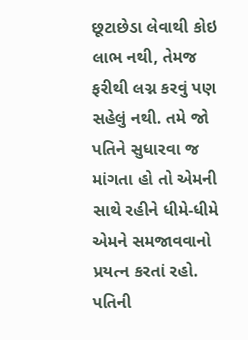છૂટાછેડા લેવાથી કોઇ લાભ નથી, તેમજ ફરીથી લગ્ન કરવું પણ સહેલું નથી. તમે જો પતિને સુધારવા જ માંગતા હો તો એમની સાથે રહીને ધીમે-ધીમે એમને સમજાવવાનો પ્રયત્ન કરતાં રહો. પતિની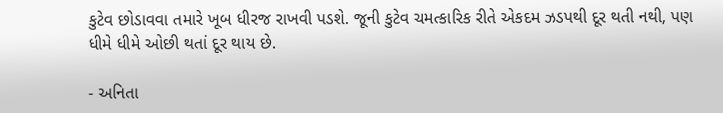કુટેવ છોડાવવા તમારે ખૂબ ધીરજ રાખવી પડશે. જૂની કુટેવ ચમત્કારિક રીતે એકદમ ઝડપથી દૂર થતી નથી, પણ ધીમે ધીમે ઓછી થતાં દૂર થાય છે.

- અનિતા